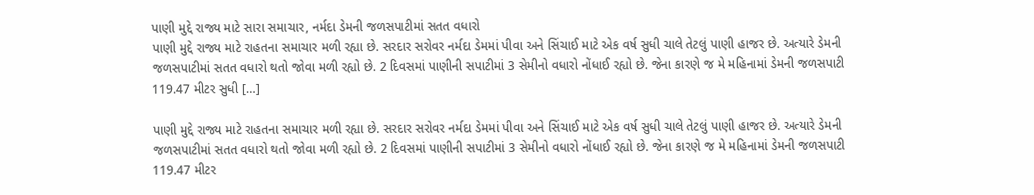પાણી મુદ્દે રાજ્ય માટે સારા સમાચાર, નર્મદા ડેમની જળસપાટીમાં સતત વધારો
પાણી મુદ્દે રાજ્ય માટે રાહતના સમાચાર મળી રહ્યા છે. સરદાર સરોવર નર્મદા ડેમમાં પીવા અને સિંચાઈ માટે એક વર્ષ સુધી ચાલે તેટલું પાણી હાજર છે. અત્યારે ડેમની જળસપાટીમાં સતત વધારો થતો જોવા મળી રહ્યો છે. 2 દિવસમાં પાણીની સપાટીમાં 3 સેમીનો વધારો નોંધાઈ રહ્યો છે. જેના કારણે જ મે મહિનામાં ડેમની જળસપાટી 119.47 મીટર સુધી […]

પાણી મુદ્દે રાજ્ય માટે રાહતના સમાચાર મળી રહ્યા છે. સરદાર સરોવર નર્મદા ડેમમાં પીવા અને સિંચાઈ માટે એક વર્ષ સુધી ચાલે તેટલું પાણી હાજર છે. અત્યારે ડેમની જળસપાટીમાં સતત વધારો થતો જોવા મળી રહ્યો છે. 2 દિવસમાં પાણીની સપાટીમાં 3 સેમીનો વધારો નોંધાઈ રહ્યો છે. જેના કારણે જ મે મહિનામાં ડેમની જળસપાટી 119.47 મીટર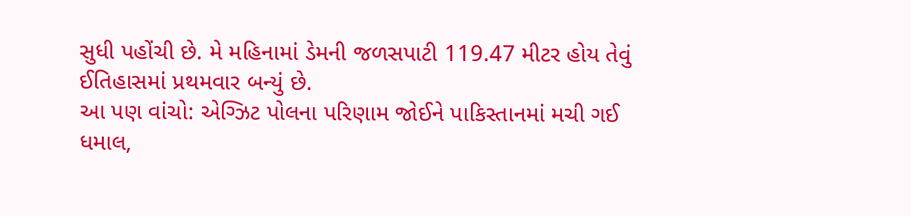સુધી પહોંચી છે. મે મહિનામાં ડેમની જળસપાટી 119.47 મીટર હોય તેવું ઈતિહાસમાં પ્રથમવાર બન્યું છે.
આ પણ વાંચો: એગ્ઝિટ પોલના પરિણામ જોઈને પાકિસ્તાનમાં મચી ગઈ ધમાલ,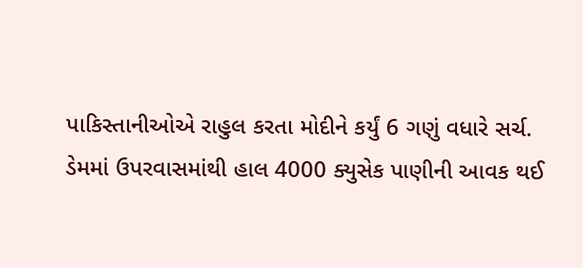પાકિસ્તાનીઓએ રાહુલ કરતા મોદીને કર્યું 6 ગણું વધારે સર્ચ.
ડેમમાં ઉપરવાસમાંથી હાલ 4000 ક્યુસેક પાણીની આવક થઈ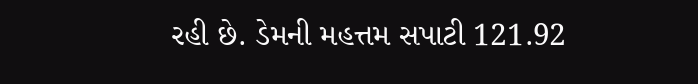રહી છે. ડેમની મહત્તમ સપાટી 121.92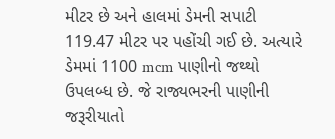મીટર છે અને હાલમાં ડેમની સપાટી 119.47 મીટર પર પહોંચી ગઈ છે. અત્યારે ડેમમાં 1100 mcm પાણીનો જથ્થો ઉપલબ્ધ છે. જે રાજ્યભરની પાણીની જરૂરીયાતો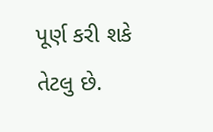પૂર્ણ કરી શકે તેટલુ છે.